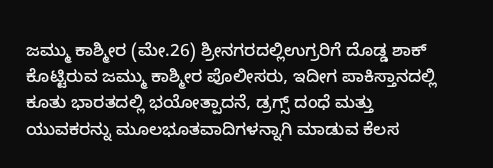ಜಮ್ಮು ಕಾಶ್ಮೀರ (ಮೇ.26) ಶ್ರೀನಗರದಲ್ಲಿಉಗ್ರರಿಗೆ ದೊಡ್ಡ ಶಾಕ್ ಕೊಟ್ಟಿರುವ ಜಮ್ಮು ಕಾಶ್ಮೀರ ಪೊಲೀಸರು, ಇದೀಗ ಪಾಕಿಸ್ತಾನದಲ್ಲಿ ಕೂತು ಭಾರತದಲ್ಲಿ ಭಯೋತ್ಪಾದನೆ, ಡ್ರಗ್ಸ್ ದಂಧೆ ಮತ್ತು ಯುವಕರನ್ನು ಮೂಲಭೂತವಾದಿಗಳನ್ನಾಗಿ ಮಾಡುವ ಕೆಲಸ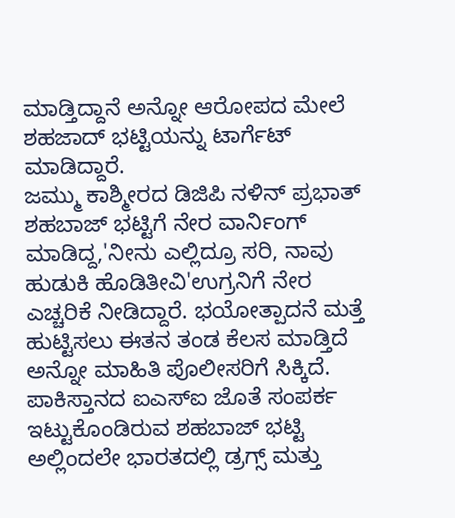ಮಾಡ್ತಿದ್ದಾನೆ ಅನ್ನೋ ಆರೋಪದ ಮೇಲೆ ಶಹಜಾದ್ ಭಟ್ಟಿಯನ್ನು ಟಾರ್ಗೆಟ್ ಮಾಡಿದ್ದಾರೆ.
ಜಮ್ಮು ಕಾಶ್ಮೀರದ ಡಿಜಿಪಿ ನಳಿನ್ ಪ್ರಭಾತ್ ಶಹಬಾಜ್ ಭಟ್ಟಿಗೆ ನೇರ ವಾರ್ನಿಂಗ್ ಮಾಡಿದ್ದ,'ನೀನು ಎಲ್ಲಿದ್ರೂ ಸರಿ, ನಾವು ಹುಡುಕಿ ಹೊಡಿತೀವಿ'ಉಗ್ರನಿಗೆ ನೇರ ಎಚ್ಚರಿಕೆ ನೀಡಿದ್ದಾರೆ. ಭಯೋತ್ಪಾದನೆ ಮತ್ತೆ ಹುಟ್ಟಿಸಲು ಈತನ ತಂಡ ಕೆಲಸ ಮಾಡ್ತಿದೆ ಅನ್ನೋ ಮಾಹಿತಿ ಪೊಲೀಸರಿಗೆ ಸಿಕ್ಕಿದೆ.
ಪಾಕಿಸ್ತಾನದ ಐಎಸ್ಐ ಜೊತೆ ಸಂಪರ್ಕ ಇಟ್ಟುಕೊಂಡಿರುವ ಶಹಬಾಜ್ ಭಟ್ಟಿ ಅಲ್ಲಿಂದಲೇ ಭಾರತದಲ್ಲಿ ಡ್ರಗ್ಸ್ ಮತ್ತು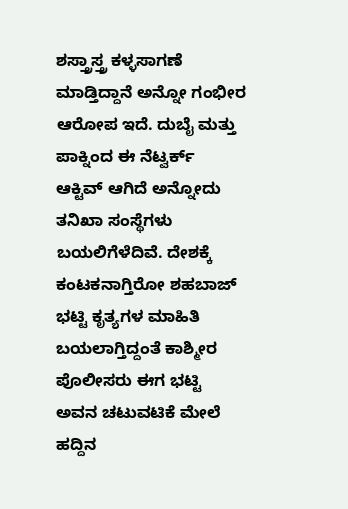ಶಸ್ತ್ರಾಸ್ತ್ರ ಕಳ್ಳಸಾಗಣೆ ಮಾಡ್ತಿದ್ದಾನೆ ಅನ್ನೋ ಗಂಭೀರ ಆರೋಪ ಇದೆ. ದುಬೈ ಮತ್ತು ಪಾಕ್ನಿಂದ ಈ ನೆಟ್ವರ್ಕ್ ಆಕ್ಟಿವ್ ಆಗಿದೆ ಅನ್ನೋದು ತನಿಖಾ ಸಂಸ್ಥೆಗಳು ಬಯಲಿಗೆಳೆದಿವೆ. ದೇಶಕ್ಕೆ ಕಂಟಕನಾಗ್ತಿರೋ ಶಹಬಾಜ್ ಭಟ್ಟಿ ಕೃತ್ಯಗಳ ಮಾಹಿತಿ ಬಯಲಾಗ್ತಿದ್ದಂತೆ ಕಾಶ್ಮೀರ ಪೊಲೀಸರು ಈಗ ಭಟ್ಟಿ ಅವನ ಚಟುವಟಿಕೆ ಮೇಲೆ ಹದ್ದಿನ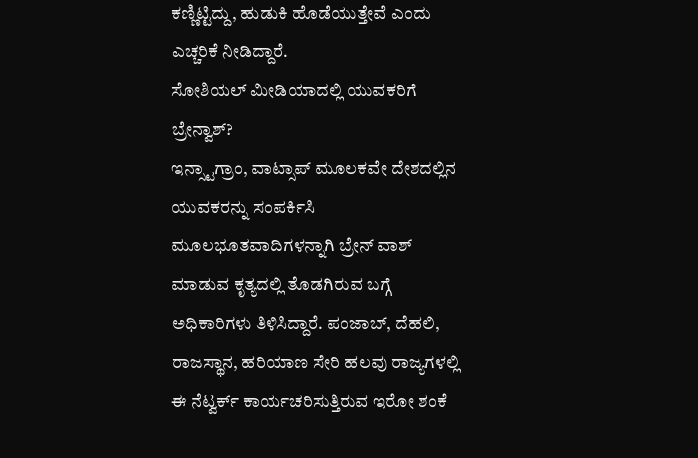ಕಣ್ಣಿಟ್ಟಿದ್ದು, ಹುಡುಕಿ ಹೊಡೆಯುತ್ತೇವೆ ಎಂದು ಎಚ್ಚರಿಕೆ ನೀಡಿದ್ದಾರೆ.
ಸೋಶಿಯಲ್ ಮೀಡಿಯಾದಲ್ಲಿ ಯುವಕರಿಗೆ ಬ್ರೇನ್ವಾಶ್?
ಇನ್ಸ್ಟಾಗ್ರಾಂ, ವಾಟ್ಸಾಪ್ ಮೂಲಕವೇ ದೇಶದಲ್ಲಿನ ಯುವಕರನ್ನು ಸಂಪರ್ಕಿಸಿ ಮೂಲಭೂತವಾದಿಗಳನ್ನಾಗಿ ಬ್ರೇನ್ ವಾಶ್ ಮಾಡುವ ಕೃತ್ಯದಲ್ಲಿ ತೊಡಗಿರುವ ಬಗ್ಗೆ ಅಧಿಕಾರಿಗಳು ತಿಳಿಸಿದ್ದಾರೆ. ಪಂಜಾಬ್, ದೆಹಲಿ, ರಾಜಸ್ಥಾನ, ಹರಿಯಾಣ ಸೇರಿ ಹಲವು ರಾಜ್ಯಗಳಲ್ಲಿ ಈ ನೆಟ್ವರ್ಕ್ ಕಾರ್ಯಚರಿಸುತ್ತಿರುವ ಇರೋ ಶಂಕೆ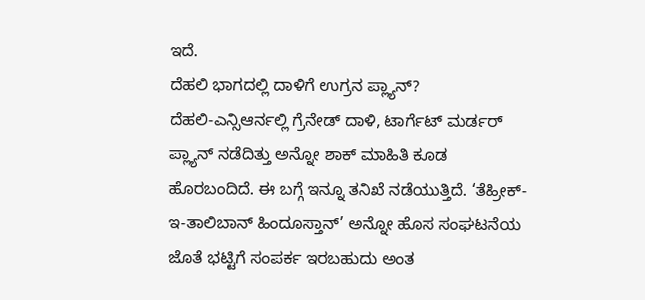ಇದೆ.
ದೆಹಲಿ ಭಾಗದಲ್ಲಿ ದಾಳಿಗೆ ಉಗ್ರನ ಪ್ಲ್ಯಾನ್?
ದೆಹಲಿ-ಎನ್ಸಿಆರ್ನಲ್ಲಿ ಗ್ರೆನೇಡ್ ದಾಳಿ, ಟಾರ್ಗೆಟ್ ಮರ್ಡರ್ ಪ್ಲ್ಯಾನ್ ನಡೆದಿತ್ತು ಅನ್ನೋ ಶಾಕ್ ಮಾಹಿತಿ ಕೂಡ ಹೊರಬಂದಿದೆ. ಈ ಬಗ್ಗೆ ಇನ್ನೂ ತನಿಖೆ ನಡೆಯುತ್ತಿದೆ. ‘ತೆಹ್ರೀಕ್-ಇ-ತಾಲಿಬಾನ್ ಹಿಂದೂಸ್ತಾನ್’ ಅನ್ನೋ ಹೊಸ ಸಂಘಟನೆಯ ಜೊತೆ ಭಟ್ಟಿಗೆ ಸಂಪರ್ಕ ಇರಬಹುದು ಅಂತ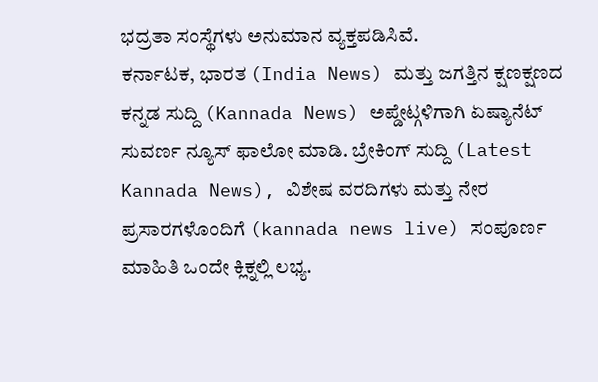ಭದ್ರತಾ ಸಂಸ್ಥೆಗಳು ಅನುಮಾನ ವ್ಯಕ್ತಪಡಿಸಿವೆ.
ಕರ್ನಾಟಕ, ಭಾರತ (India News) ಮತ್ತು ಜಗತ್ತಿನ ಕ್ಷಣಕ್ಷಣದ ಕನ್ನಡ ಸುದ್ದಿ (Kannada News) ಅಪ್ಡೇಟ್ಗಳಿಗಾಗಿ ಏಷ್ಯಾನೆಟ್ ಸುವರ್ಣ ನ್ಯೂಸ್ ಫಾಲೋ ಮಾಡಿ. ಬ್ರೇಕಿಂಗ್ ಸುದ್ದಿ (Latest Kannada News), ವಿಶೇಷ ವರದಿಗಳು ಮತ್ತು ನೇರ ಪ್ರಸಾರಗಳೊಂದಿಗೆ (kannada news live) ಸಂಪೂರ್ಣ ಮಾಹಿತಿ ಒಂದೇ ಕ್ಲಿಕ್ನಲ್ಲಿ ಲಭ್ಯ.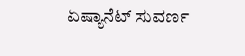ಏಷ್ಯಾನೆಟ್ ಸುವರ್ಣ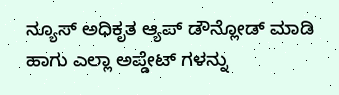ನ್ಯೂಸ್ ಅಧಿಕೃತ ಆ್ಯಪ್ ಡೌನ್ಲೋಡ್ ಮಾಡಿ ಹಾಗು ಎಲ್ಲಾ ಅಪ್ಡೇಟ್ ಗಳನ್ನು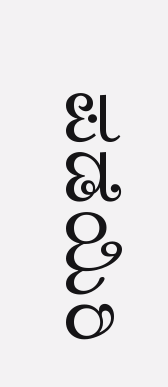ಪಡೆಯಿರಿ